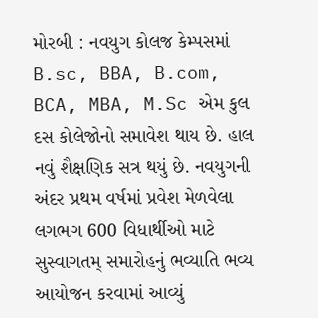મોરબી : નવયુગ કોલજ કેમ્પસમાં B.sc, BBA, B.com, BCA, MBA, M.Sc એમ કુલ દસ કોલેજોનો સમાવેશ થાય છે. હાલ નવું શૈક્ષણિક સત્ર થયું છે. નવયુગની અંદર પ્રથમ વર્ષમાં પ્રવેશ મેળવેલા લગભગ 600 વિધાર્થીઓ માટે સુસ્વાગતમ્ સમારોહનું ભવ્યાતિ ભવ્ય આયોજન કરવામાં આવ્યું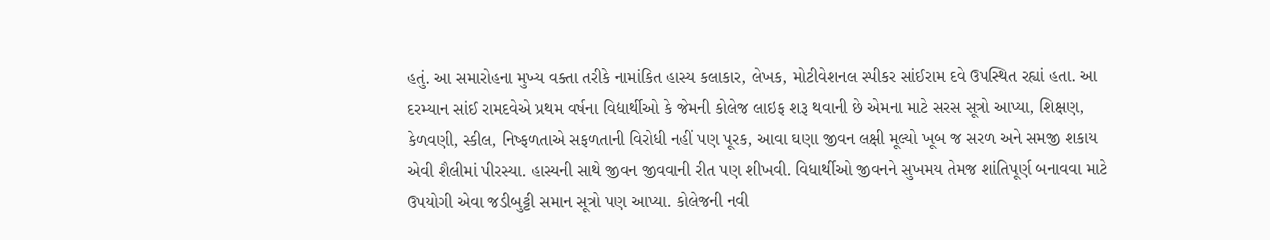હતું. આ સમારોહના મુખ્ય વક્તા તરીકે નામાંકિત હાસ્ય કલાકાર, લેખક, મોટીવેશનલ સ્પીકર સાંઈરામ દવે ઉપસ્થિત રહ્યાં હતા. આ દરમ્યાન સાંઈ રામદવેએ પ્રથમ વર્ષના વિદ્યાર્થીઓ કે જેમની કોલેજ લાઇફ શરૂ થવાની છે એમના માટે સરસ સૂત્રો આપ્યા, શિક્ષણ, કેળવણી, સ્કીલ, નિષ્ફળતાએ સફળતાની વિરોધી નહીં પણ પૂરક, આવા ઘણા જીવન લક્ષી મૂલ્યો ખૂબ જ સરળ અને સમજી શકાય એવી શૈલીમાં પીરસ્યા. હાસ્યની સાથે જીવન જીવવાની રીત પણ શીખવી. વિધાર્થીઓ જીવનને સુખમય તેમજ શાંતિપૂર્ણ બનાવવા માટે ઉપયોગી એવા જડીબુટ્ટી સમાન સૂત્રો પણ આપ્યા. કોલેજની નવી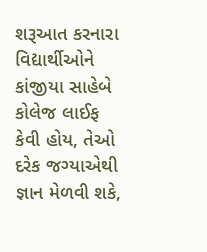શરૂઆત કરનારા વિદ્યાર્થીઓને કાંજીયા સાહેબે કોલેજ લાઈફ કેવી હોય, તેઓ દરેક જગ્યાએથી જ્ઞાન મેળવી શકે,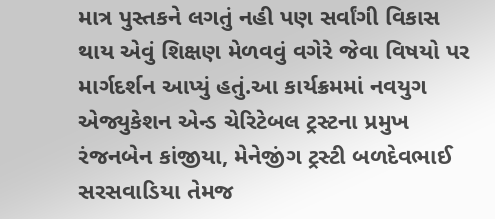માત્ર પુસ્તકને લગતું નહી પણ સર્વાંગી વિકાસ થાય એવું શિક્ષણ મેળવવું વગેરે જેવા વિષયો પર માર્ગદર્શન આપ્યું હતું.આ કાર્યક્રમમાં નવયુગ એજ્યુકેશન એન્ડ ચેરિટેબલ ટ્રસ્ટના પ્રમુખ રંજનબેન કાંજીયા, મેનેજીંગ ટ્રસ્ટી બળદેવભાઈ સરસવાડિયા તેમજ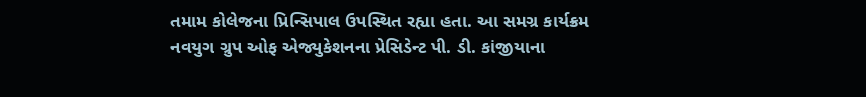તમામ કોલેજના પ્રિન્સિપાલ ઉપસ્થિત રહ્યા હતા. આ સમગ્ર કાર્યક્રમ નવયુગ ગ્રુપ ઓફ એજ્યુકેશનના પ્રેસિડેન્ટ પી. ડી. કાંજીયાના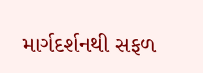માર્ગદર્શનથી સફળ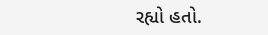રહ્યો હતો.